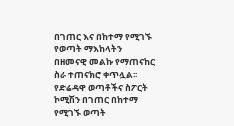በገጠር እና በከተማ የሚገኙ የወጣት ማእከላትን በዘመናዊ መልኩ የማጠናከር ስራ ተጠናክሮ ቀጥሏል፡፡
የድሬዳዋ ወጣቶችና ስፖርት ኮሚሽን በገጠር በከተማ የሚገኙ ወጣት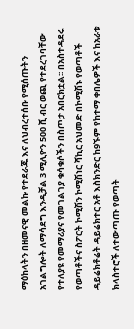ማዕከላትን በዘመናዊ መልኩ የተደራጁ እና ለህብረተሰቡ የሚሰጡትን አገልግሎት ለማሳደግ እንዲቻል 3 ሚሊዮን 500 ሺ ብር ወጪ የተደረገባቸው የተለያዩ የመማሪያና የመገልገያ ቁሳቁሶችን በስጦታ አበርክቷል፡፡ በአስተዳደሩ የወጣቶችና ስፖርት ኮሚሽን ኮሚሽነር ሻኪር አህመድ በኮሚሽኑ የወጣቶች ዳይሬክቶሬት ዳይሬክተር አቶ እስክንድር ከ9ኙም የከተማ ቀበሌዎች እና ከአራቱ ክላስተሮች ለተውጣጡ የወጣት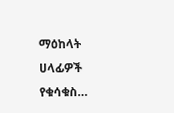ማዕከላት ሀላፊዎች የቁሳቁስ…